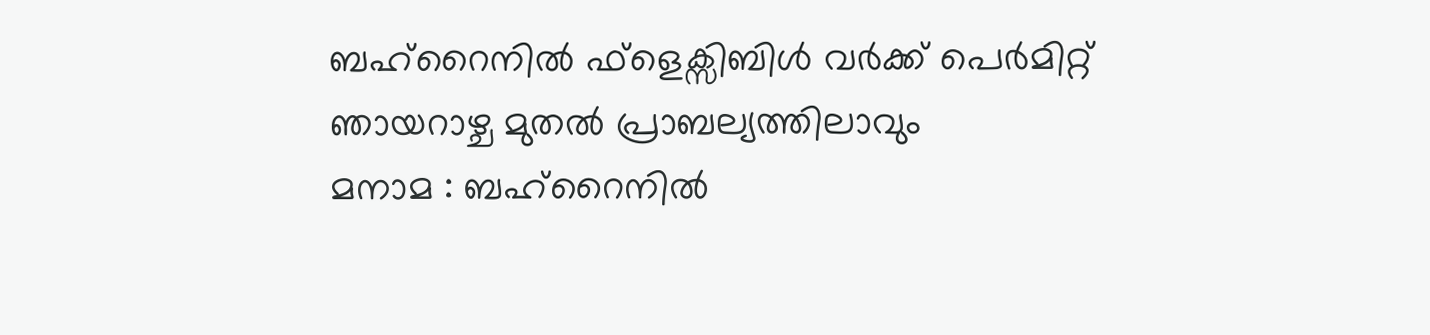ബഹ്റൈനിൽ ഫ്ളെക്സിബിൾ വർക്ക് പെർമിറ്റ് ഞായറാഴ്ച മുതൽ പ്രാബല്യത്തിലാവും
മനാമ : ബഹ്റൈനിൽ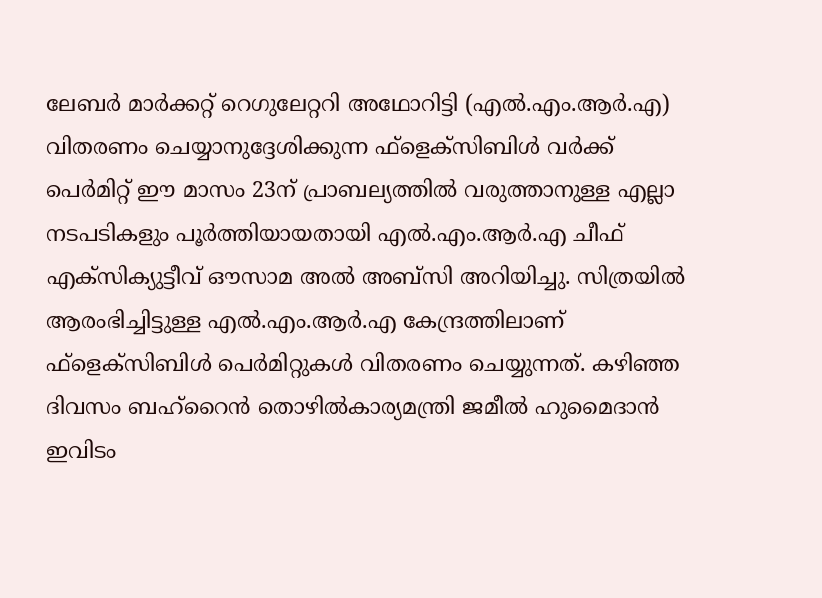ലേബർ മാർക്കറ്റ് റെഗുലേറ്ററി അഥോറിട്ടി (എൽ.എം.ആർ.എ) വിതരണം ചെയ്യാനുദ്ദേശിക്കുന്ന ഫ്ളെക്സിബിൾ വർക്ക് പെർമിറ്റ് ഈ മാസം 23ന് പ്രാബല്യത്തിൽ വരുത്താനുള്ള എല്ലാ നടപടികളും പൂർത്തിയായതായി എൽ.എം.ആർ.എ ചീഫ് എക്സിക്യുട്ടീവ് ഔസാമ അൽ അബ്സി അറിയിച്ചു. സിത്രയിൽ ആരംഭിച്ചിട്ടുള്ള എൽ.എം.ആർ.എ കേന്ദ്രത്തിലാണ് ഫ്ളെക്സിബിൾ പെർമിറ്റുകൾ വിതരണം ചെയ്യുന്നത്. കഴിഞ്ഞ ദിവസം ബഹ്റൈൻ തൊഴിൽകാര്യമന്ത്രി ജമീൽ ഹുമൈദാൻ ഇവിടം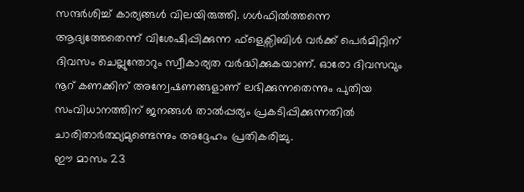സന്ദർശിച്ച് കാര്യങ്ങൾ വിലയിരുത്തി. ഗൾഫിൽത്തന്നെ ആദ്യത്തേതെന്ന് വിശേഷിപ്പിക്കുന്ന ഫ്ളെക്സിബിൾ വർക്ക് പെർമിറ്റിന് ദിവസം ചെല്ലുന്തോറും സ്വീകാര്യത വർദ്ധിക്കുകയാണ്. ഓരോ ദിവസവും നൂറ് കണക്കിന് അന്വേഷണങ്ങളാണ് ലഭിക്കുന്നതെന്നും പുതിയ സംവിധാനത്തിന് ജനങ്ങൾ താൽപ്പര്യം പ്രകടിപ്പിക്കുന്നതിൽ ചാരിതാർത്ഥ്യമുണ്ടെന്നും അദ്ദേഹം പ്രതികരിച്ചു.
ഈ മാസം 23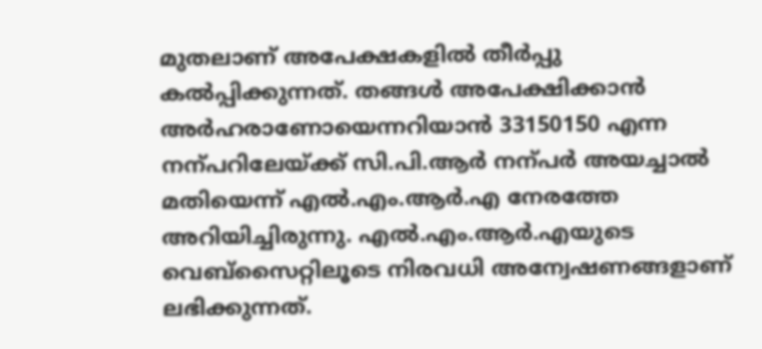മുതലാണ് അപേക്ഷകളിൽ തീർപ്പു കൽപ്പിക്കുന്നത്. തങ്ങൾ അപേക്ഷിക്കാൻ അർഹരാണോയെന്നറിയാൻ 33150150 എന്ന നന്പറിലേയ്ക്ക് സി.പി.ആർ നന്പർ അയച്ചാൽ മതിയെന്ന് എൽ.എം.ആർ.എ നേരത്തേ അറിയിച്ചിരുന്നു. എൽ.എം.ആർ.എയുടെ വെബ്സൈറ്റിലൂടെ നിരവധി അന്വേഷണങ്ങളാണ് ലഭിക്കുന്നത്.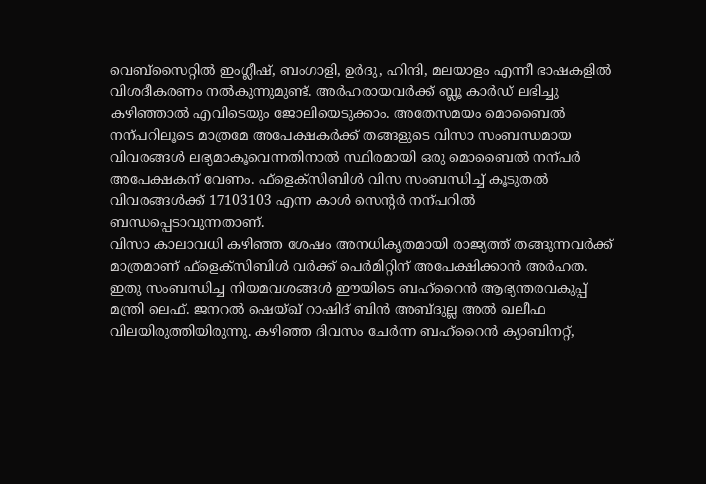വെബ്സൈറ്റിൽ ഇംഗ്ലീഷ്, ബംഗാളി, ഉർദു, ഹിന്ദി, മലയാളം എന്നീ ഭാഷകളിൽ വിശദീകരണം നൽകുന്നുമുണ്ട്. അർഹരായവർക്ക് ബ്ലൂ കാർഡ് ലഭിച്ചു കഴിഞ്ഞാൽ എവിടെയും ജോലിയെടുക്കാം. അതേസമയം മൊബൈൽ നന്പറിലൂടെ മാത്രമേ അപേക്ഷകർക്ക് തങ്ങളുടെ വിസാ സംബന്ധമായ വിവരങ്ങൾ ലഭ്യമാകൂവെന്നതിനാൽ സ്ഥിരമായി ഒരു മൊബൈൽ നന്പർ അപേക്ഷകന് വേണം. ഫ്ളെക്സിബിൾ വിസ സംബന്ധിച്ച് കൂടുതൽ വിവരങ്ങൾക്ക് 17103103 എന്ന കാൾ സെന്റർ നന്പറിൽ ബന്ധപ്പെടാവുന്നതാണ്.
വിസാ കാലാവധി കഴിഞ്ഞ ശേഷം അനധികൃതമായി രാജ്യത്ത് തങ്ങുന്നവർക്ക് മാത്രമാണ് ഫ്ളെക്സിബിൾ വർക്ക് പെർമിറ്റിന് അപേക്ഷിക്കാൻ അർഹത. ഇതു സംബന്ധിച്ച നിയമവശങ്ങൾ ഈയിടെ ബഹ്റൈൻ ആഭ്യന്തരവകുപ്പ് മന്ത്രി ലെഫ്. ജനറൽ ഷെയ്ഖ് റാഷിദ് ബിൻ അബ്ദുല്ല അൽ ഖലീഫ വിലയിരുത്തിയിരുന്നു. കഴിഞ്ഞ ദിവസം ചേർന്ന ബഹ്റൈൻ ക്യാബിനറ്റ്,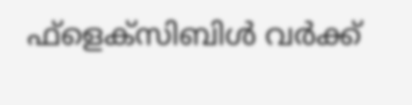ഫ്ളെക്സിബിൾ വർക്ക്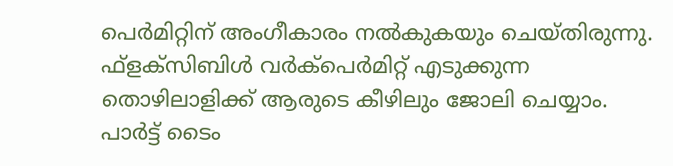പെർമിറ്റിന് അംഗീകാരം നൽകുകയും ചെയ്തിരുന്നു.
ഫ്ളക്സിബിൾ വർക്പെർമിറ്റ് എടുക്കുന്ന തൊഴിലാളിക്ക് ആരുടെ കീഴിലും ജോലി ചെയ്യാം. പാർട്ട് ടൈം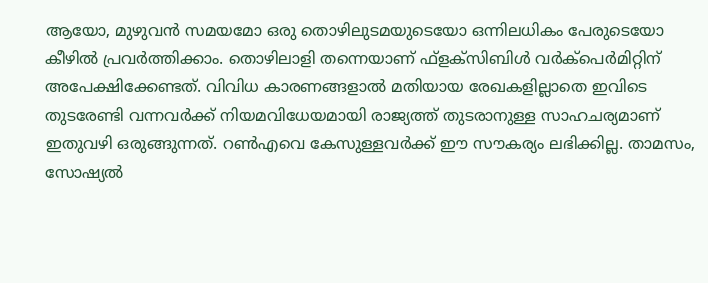ആയോ, മുഴുവൻ സമയമോ ഒരു തൊഴിലുടമയുടെയോ ഒന്നിലധികം പേരുടെയോ കീഴിൽ പ്രവർത്തിക്കാം. തൊഴിലാളി തന്നെയാണ് ഫ്ളക്സിബിൾ വർക്പെർമിറ്റിന് അപേക്ഷിക്കേണ്ടത്. വിവിധ കാരണങ്ങളാൽ മതിയായ രേഖകളില്ലാതെ ഇവിടെ തുടരേണ്ടി വന്നവർക്ക് നിയമവിധേയമായി രാജ്യത്ത് തുടരാനുള്ള സാഹചര്യമാണ് ഇതുവഴി ഒരുങ്ങുന്നത്. റൺഎവെ കേസുള്ളവർക്ക് ഈ സൗകര്യം ലഭിക്കില്ല. താമസം, സോഷ്യൽ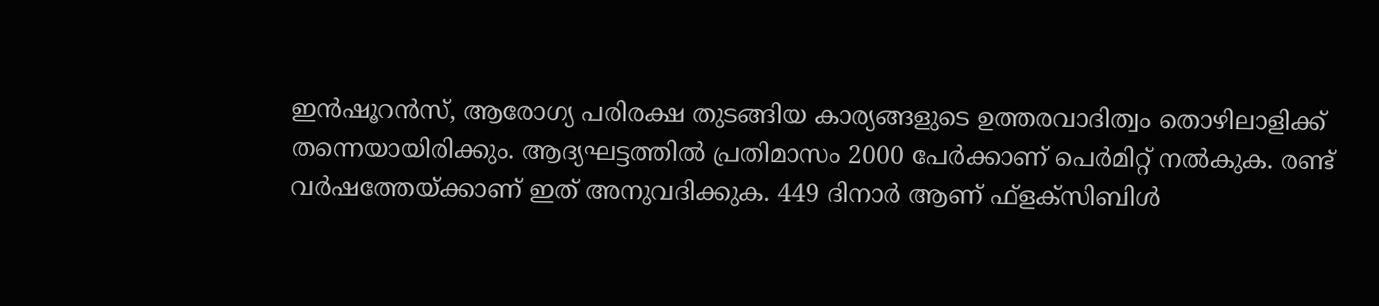ഇൻഷൂറൻസ്, ആരോഗ്യ പരിരക്ഷ തുടങ്ങിയ കാര്യങ്ങളുടെ ഉത്തരവാദിത്വം തൊഴിലാളിക്ക് തന്നെയായിരിക്കും. ആദ്യഘട്ടത്തിൽ പ്രതിമാസം 2000 പേർക്കാണ് പെർമിറ്റ് നൽകുക. രണ്ട് വർഷത്തേയ്ക്കാണ് ഇത് അനുവദിക്കുക. 449 ദിനാർ ആണ് ഫ്ളക്സിബിൾ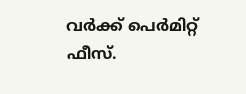വർക്ക് പെർമിറ്റ് ഫീസ്.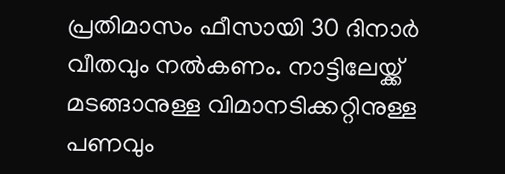പ്രതിമാസം ഫീസായി 30 ദിനാർ വീതവും നൽകണം. നാട്ടിലേയ്ക്ക് മടങ്ങാനുള്ള വിമാനടിക്കറ്റിനുള്ള പണവും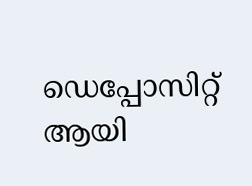ഡെപ്പോസിറ്റ് ആയി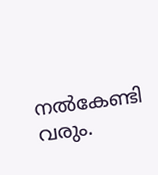നൽകേണ്ടി വരും.